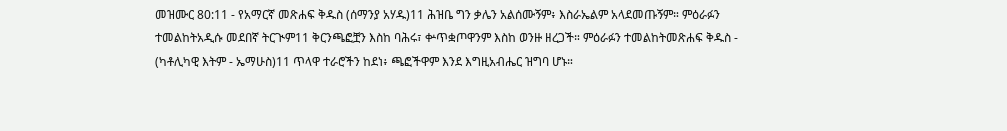መዝሙር 80:11 - የአማርኛ መጽሐፍ ቅዱስ (ሰማንያ አሃዱ)11 ሕዝቤ ግን ቃሌን አልሰሙኝም፥ እስራኤልም አላደመጡኝም። ምዕራፉን ተመልከትአዲሱ መደበኛ ትርጒም11 ቅርንጫፎቿን እስከ ባሕሩ፣ ቍጥቋጦዋንም እስከ ወንዙ ዘረጋች። ምዕራፉን ተመልከትመጽሐፍ ቅዱስ - (ካቶሊካዊ እትም - ኤማሁስ)11 ጥላዋ ተራሮችን ከደነ፥ ጫፎችዋም እንደ እግዚአብሔር ዝግባ ሆኑ።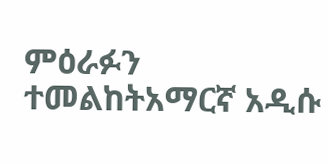ምዕራፉን ተመልከትአማርኛ አዲሱ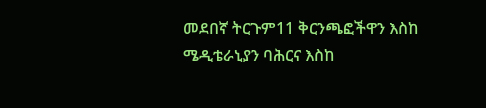መደበኛ ትርጉም11 ቅርንጫፎችዋን እስከ ሜዲቴራኒያን ባሕርና እስከ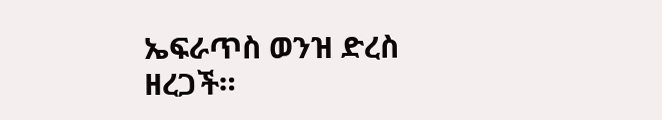ኤፍራጥስ ወንዝ ድረስ ዘረጋች።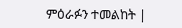ምዕራፉን ተመልከት |